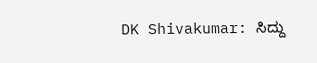DK Shivakumar: ಸಿದ್ದು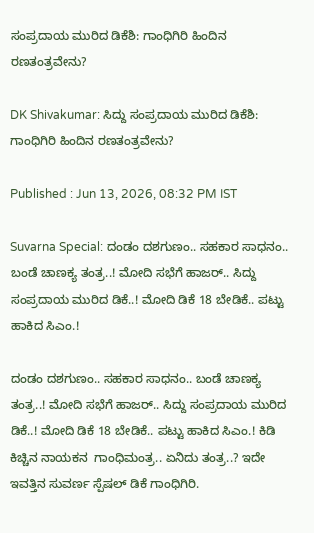ಸಂಪ್ರದಾಯ ಮುರಿದ ಡಿಕೆಶಿ: ಗಾಂಧಿಗಿರಿ ಹಿಂದಿನ ರಣತಂತ್ರವೇನು?

DK Shivakumar: ಸಿದ್ದು ಸಂಪ್ರದಾಯ ಮುರಿದ ಡಿಕೆಶಿ: ಗಾಂಧಿಗಿರಿ ಹಿಂದಿನ ರಣತಂತ್ರವೇನು?

Published : Jun 13, 2026, 08:32 PM IST

Suvarna Special: ದಂಡಂ ದಶಗುಣಂ.. ಸಹಕಾರ ಸಾಧನಂ.. ಬಂಡೆ ಚಾಣಕ್ಯ ತಂತ್ರ..! ಮೋದಿ ಸಭೆಗೆ ಹಾಜರ್.. ಸಿದ್ದು ಸಂಪ್ರದಾಯ ಮುರಿದ ಡಿಕೆ..! ಮೋದಿ ಡಿಕೆ 18 ಬೇಡಿಕೆ.. ಪಟ್ಟು ಹಾಕಿದ ಸಿಎಂ.!

ದಂಡಂ ದಶಗುಣಂ.. ಸಹಕಾರ ಸಾಧನಂ.. ಬಂಡೆ ಚಾಣಕ್ಯ ತಂತ್ರ..! ಮೋದಿ ಸಭೆಗೆ ಹಾಜರ್.. ಸಿದ್ದು ಸಂಪ್ರದಾಯ ಮುರಿದ ಡಿಕೆ..! ಮೋದಿ ಡಿಕೆ 18 ಬೇಡಿಕೆ.. ಪಟ್ಟು ಹಾಕಿದ ಸಿಎಂ.! ಕಿಡಿ ಕಿಚ್ಚಿನ ನಾಯಕನ  ಗಾಂಧಿಮಂತ್ರ.. ಏನಿದು ತಂತ್ರ..? ಇದೇ ಇವತ್ತಿನ ಸುವರ್ಣ ಸ್ಪೆಷಲ್ ಡಿಕೆ ಗಾಂಧಿಗಿರಿ.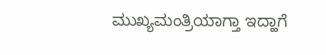ಮುಖ್ಯಮಂತ್ರಿಯಾಗ್ತಾ ಇದ್ಹಾಗೆ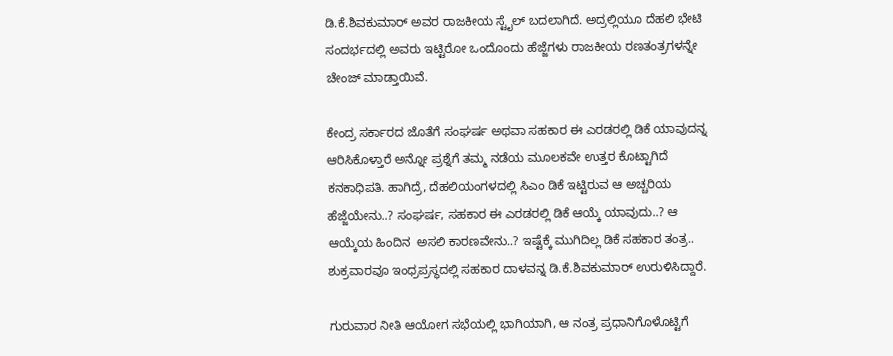ಡಿ.ಕೆ.ಶಿವಕುಮಾರ್ ಅವರ ರಾಜಕೀಯ ಸ್ಟೈಲ್ ಬದಲಾಗಿದೆ. ಅದ್ರಲ್ಲಿಯೂ ದೆಹಲಿ ಭೇಟಿ ಸಂದರ್ಭದಲ್ಲಿ ಅವರು ಇಟ್ಟಿರೋ ಒಂದೊಂದು ಹೆಜ್ಜೆಗಳು ರಾಜಕೀಯ ರಣತಂತ್ರಗಳನ್ನೇ ಚೇಂಜ್ ಮಾಡ್ತಾಯಿವೆ.

ಕೇಂದ್ರ ಸರ್ಕಾರದ ಜೊತೆಗೆ ಸಂಘರ್ಷ ಅಥವಾ ಸಹಕಾರ ಈ ಎರಡರಲ್ಲಿ ಡಿಕೆ ಯಾವುದನ್ನ ಆರಿಸಿಕೊಳ್ತಾರೆ ಅನ್ನೋ ಪ್ರಶ್ನೆಗೆ ತಮ್ಮ ನಡೆಯ ಮೂಲಕವೇ ಉತ್ತರ ಕೊಟ್ಟಾಗಿದೆ ಕನಕಾಧಿಪತಿ. ಹಾಗಿದ್ರೆ, ದೆಹಲಿಯಂಗಳದಲ್ಲಿ ಸಿಎಂ ಡಿಕೆ ಇಟ್ಟಿರುವ ಆ ಅಚ್ಚರಿಯ ಹೆಜ್ಜೆಯೇನು..? ಸಂಘರ್ಷ, ಸಹಕಾರ ಈ ಎರಡರಲ್ಲಿ ಡಿಕೆ ಆಯ್ಕೆ ಯಾವುದು..? ಆ ಆಯ್ಕೆಯ ಹಿಂದಿನ  ಅಸಲಿ ಕಾರಣವೇನು..? ಇಷ್ಟೆಕ್ಕೆ ಮುಗಿದಿಲ್ಲ ಡಿಕೆ ಸಹಕಾರ ತಂತ್ರ.. ಶುಕ್ರವಾರವೂ ಇಂಧ್ರಪ್ರಸ್ಥದಲ್ಲಿ ಸಹಕಾರ ದಾಳವನ್ನ ಡಿ.ಕೆ.ಶಿವಕುಮಾರ್ ಉರುಳಿಸಿದ್ದಾರೆ.

ಗುರುವಾರ ನೀತಿ ಆಯೋಗ ಸಭೆಯಲ್ಲಿ ಭಾಗಿಯಾಗಿ, ಆ ನಂತ್ರ ಪ್ರಧಾನಿಗೊಳೊಟ್ಟಿಗೆ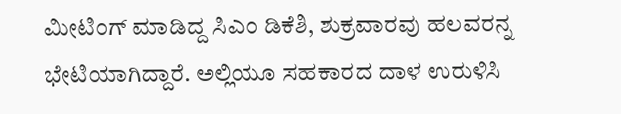ಮೀಟಿಂಗ್ ಮಾಡಿದ್ದ ಸಿಎಂ ಡಿಕೆಶಿ, ಶುಕ್ರವಾರವು ಹಲವರನ್ನ ಭೇಟಿಯಾಗಿದ್ದಾರೆ. ಅಲ್ಲಿಯೂ ಸಹಕಾರದ ದಾಳ ಉರುಳಿಸಿ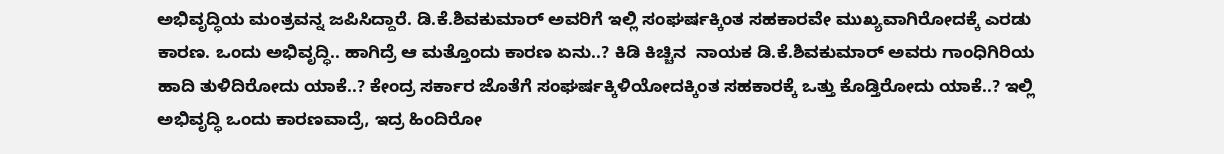ಅಭಿವೃದ್ಧಿಯ ಮಂತ್ರವನ್ನ ಜಪಿಸಿದ್ದಾರೆ. ಡಿ.ಕೆ.ಶಿವಕುಮಾರ್ ಅವರಿಗೆ ಇಲ್ಲಿ ಸಂಘರ್ಷಕ್ಕಿಂತ ಸಹಕಾರವೇ ಮುಖ್ಯವಾಗಿರೋದಕ್ಕೆ ಎರಡು ಕಾರಣ. ಒಂದು ಅಭಿವೃದ್ಧಿ.. ಹಾಗಿದ್ರೆ ಆ ಮತ್ತೊಂದು ಕಾರಣ ಏನು..? ಕಿಡಿ ಕಿಚ್ಚಿನ  ನಾಯಕ ಡಿ.ಕೆ.ಶಿವಕುಮಾರ್ ಅವರು ಗಾಂಧಿಗಿರಿಯ ಹಾದಿ ತುಳಿದಿರೋದು ಯಾಕೆ..? ಕೇಂದ್ರ ಸರ್ಕಾರ ಜೊತೆಗೆ ಸಂಘರ್ಷಕ್ಕಿಳಿಯೋದಕ್ಕಿಂತ ಸಹಕಾರಕ್ಕೆ ಒತ್ತು ಕೊಡ್ತಿರೋದು ಯಾಕೆ..? ಇಲ್ಲಿ ಅಭಿವೃದ್ಧಿ ಒಂದು ಕಾರಣವಾದ್ರೆ, ಇದ್ರ ಹಿಂದಿರೋ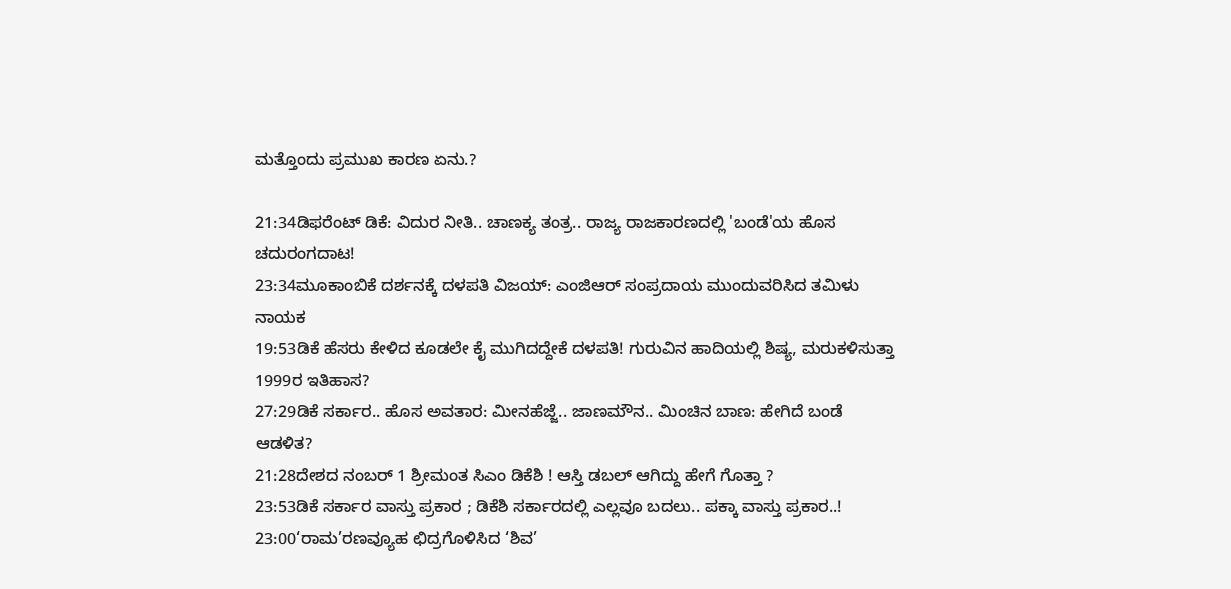ಮತ್ತೊಂದು ಪ್ರಮುಖ ಕಾರಣ ಏನು.?

21:34ಡಿಫರೆಂಟ್ ಡಿಕೆ: ವಿದುರ ನೀತಿ.. ಚಾಣಕ್ಯ ತಂತ್ರ.. ರಾಜ್ಯ ರಾಜಕಾರಣದಲ್ಲಿ 'ಬಂಡೆ'ಯ ಹೊಸ ಚದುರಂಗದಾಟ!
23:34ಮೂಕಾಂಬಿಕೆ ದರ್ಶನಕ್ಕೆ ದಳಪತಿ ವಿಜಯ್: ಎಂಜಿಆರ್‌ ಸಂಪ್ರದಾಯ ಮುಂದುವರಿಸಿದ ತಮಿಳು ನಾಯಕ
19:53ಡಿಕೆ ಹೆಸರು ಕೇಳಿದ ಕೂಡಲೇ ಕೈ ಮುಗಿದದ್ದೇಕೆ ದಳಪತಿ! ಗುರುವಿನ ಹಾದಿಯಲ್ಲಿ ಶಿಷ್ಯ, ಮರುಕಳಿಸುತ್ತಾ 1999ರ ಇತಿಹಾಸ?
27:29ಡಿಕೆ ಸರ್ಕಾರ.. ಹೊಸ ಅವತಾರ: ಮೀನಹೆಜ್ಜೆ.. ಜಾಣಮೌನ.. ಮಿಂಚಿನ ಬಾಣ: ಹೇಗಿದೆ ಬಂಡೆ ಆಡಳಿತ?
21:28ದೇಶದ ನಂಬರ್ 1 ಶ್ರೀಮಂತ ಸಿಎಂ ಡಿಕೆಶಿ ! ಆಸ್ತಿ ಡಬಲ್ ಆಗಿದ್ದು ಹೇಗೆ ಗೊತ್ತಾ ?
23:53ಡಿಕೆ ಸರ್ಕಾರ ವಾಸ್ತು ಪ್ರಕಾರ ; ಡಿಕೆಶಿ ಸರ್ಕಾರದಲ್ಲಿ ಎಲ್ಲವೂ ಬದಲು.. ಪಕ್ಕಾ ವಾಸ್ತು ಪ್ರಕಾರ..!
23:00‘ರಾಮ’ರಣವ್ಯೂಹ ಛಿದ್ರಗೊಳಿಸಿದ ‘ಶಿವ’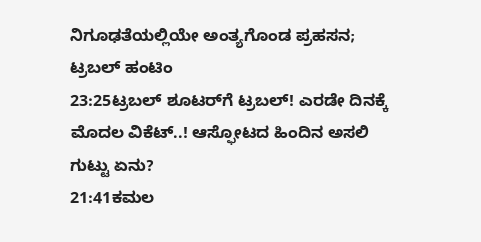ನಿಗೂಢತೆಯಲ್ಲಿಯೇ ಅಂತ್ಯಗೊಂಡ ಪ್ರಹಸನ; ಟ್ರಬಲ್ ಹಂಟಿಂ
23:25ಟ್ರಬಲ್ ಶೂಟರ್‌ಗೆ ಟ್ರಬಲ್! ಎರಡೇ ದಿನಕ್ಕೆ ಮೊದಲ ವಿಕೆಟ್..! ಆಸ್ಫೋಟದ ಹಿಂದಿನ ಅಸಲಿ ಗುಟ್ಟು ಏನು?
21:41ಕಮಲ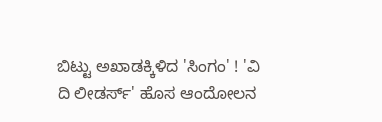ಬಿಟ್ಟು ಅಖಾಡಕ್ಕಿಳಿದ 'ಸಿಂಗಂ' ! 'ವಿ ದಿ ಲೀಡರ್ಸ್' ಹೊಸ ಆಂದೋಲನ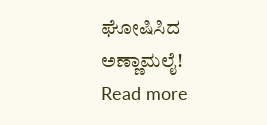ಘೋಷಿಸಿದ ಅಣ್ಣಾಮಲೈ!
Read more